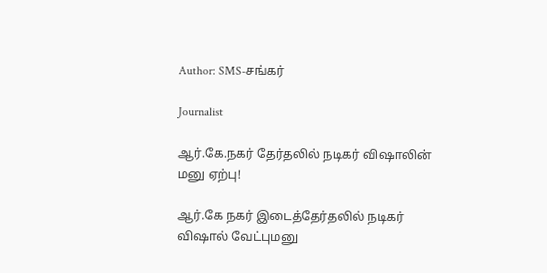Author: SMS-சங்கர்

Journalist

ஆர்.கே.நகர் தேர்தலில் நடிகர் விஷாலின் மனு ஏற்பு!

ஆர்.கே நகர் இடைத்தேர்தலில் நடிகர் விஷால் வேட்புமனு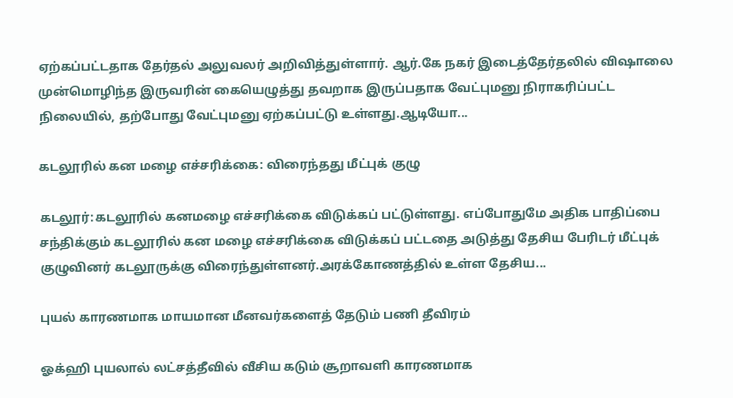ஏற்கப்பட்டதாக தேர்தல் அலுவலர் அறிவித்துள்ளார். ஆர்.கே நகர் இடைத்தேர்தலில் விஷாலை முன்மொழிந்த இருவரின் கையெழுத்து தவறாக இருப்பதாக வேட்புமனு நிராகரிப்பட்ட நிலையில், தற்போது வேட்புமனு ஏற்கப்பட்டு உள்ளது.ஆடியோ...

கடலூரில் கன மழை எச்சரிக்கை: விரைந்தது மீட்புக் குழு

கடலூர்:கடலூரில் கனமழை எச்சரிக்கை விடுக்கப் பட்டுள்ளது. எப்போதுமே அதிக பாதிப்பை சந்திக்கும் கடலூரில் கன மழை எச்சரிக்கை விடுக்கப் பட்டதை அடுத்து தேசிய பேரிடர் மீட்புக் குழுவினர் கடலூருக்கு விரைந்துள்ளனர்.அரக்கோணத்தில் உள்ள தேசிய...

புயல் காரணமாக மாயமான மீனவர்களைத் தேடும் பணி தீவிரம்

ஓக்ஹி புயலால் லட்சத்தீவில் வீசிய கடும் சூறாவளி காரணமாக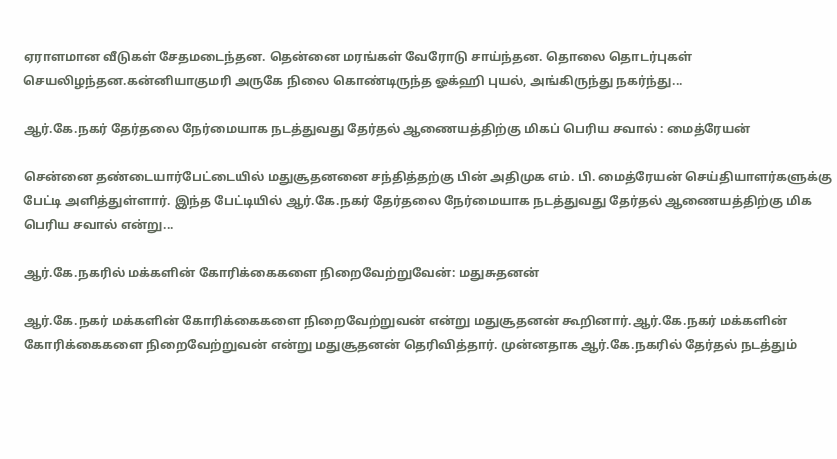ஏராளமான வீடுகள் சேதமடைந்தன. தென்னை மரங்கள் வேரோடு சாய்ந்தன. தொலை தொடர்புகள் செயலிழந்தன.கன்னியாகுமரி அருகே நிலை கொண்டிருந்த ஓக்ஹி புயல், அங்கிருந்து நகர்ந்து...

ஆர்.கே.நகர் தேர்தலை நேர்மையாக நடத்துவது தேர்தல் ஆணையத்திற்கு மிகப் பெரிய சவால் : மைத்ரேயன்

சென்னை தண்டையார்பேட்டையில் மதுசூதனனை சந்தித்தற்கு பின் அதிமுக எம். பி. மைத்ரேயன் செய்தியாளர்களுக்கு பேட்டி அளித்துள்ளார். இந்த பேட்டியில் ஆர்.கே.நகர் தேர்தலை நேர்மையாக நடத்துவது தேர்தல் ஆணையத்திற்கு மிக பெரிய சவால் என்று...

ஆர்.கே.நகரில் மக்களின் கோரிக்கைகளை நிறைவேற்றுவேன்: மதுசுதனன்

ஆர்.கே.நகர் மக்களின் கோரிக்கைகளை நிறைவேற்றுவன் என்று மதுசூதனன் கூறினார்.ஆர்.கே.நகர் மக்களின் கோரிக்கைகளை நிறைவேற்றுவன் என்று மதுசூதனன் தெரிவித்தார். முன்னதாக ஆர்.கே.நகரில் தேர்தல் நடத்தும்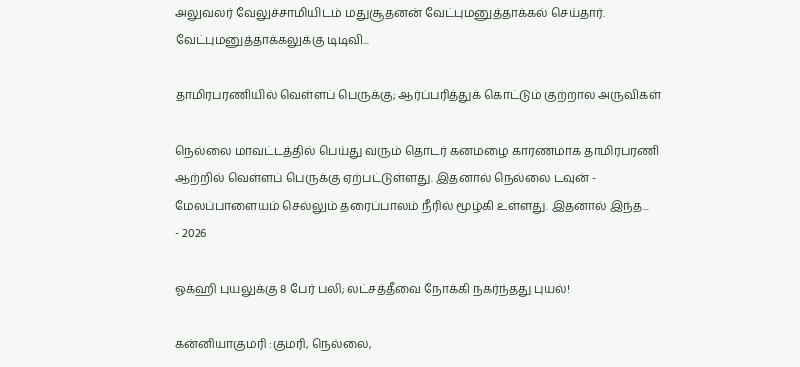அலுவலர் வேலுச்சாமியிடம் மதுசூதனன் வேட்புமனுத்தாக்கல் செய்தார். வேட்புமனுத்தாக்கலுக்கு டிடிவி...

தாமிரபரணியில் வெள்ளப் பெருக்கு; ஆர்ப்பரித்துக் கொட்டும் குற்றால அருவிகள்

நெல்லை மாவட்டத்தில் பெய்து வரும் தொடர் கனமழை காரணமாக தாமிரபரணி ஆற்றில் வெள்ளப் பெருக்கு ஏற்பட்டுள்ளது. இதனால் நெல்லை டவுன் - மேலப்பாளையம் செல்லும் தரைப்பாலம் நீரில் மூழ்கி உள்ளது. இதனால் இந்த...
- 2026

ஓக்ஹி புயலுக்கு 8 பேர் பலி; லட்சத்தீவை நோக்கி நகர்ந்தது புயல்!

கன்னியாகுமரி :குமரி, நெல்லை,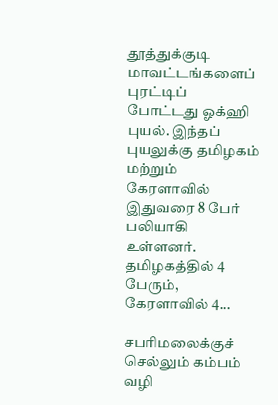தூத்துக்குடி மாவட்டங்களைப் புரட்டிப் போட்டது ஓக்ஹி புயல். இந்தப் புயலுக்கு தமிழகம் மற்றும் கேரளாவில் இதுவரை 8 பேர் பலியாகி உள்ளனர். தமிழகத்தில் 4 பேரும், கேரளாவில் 4...

சபரிமலைக்குச் செல்லும் கம்பம் வழி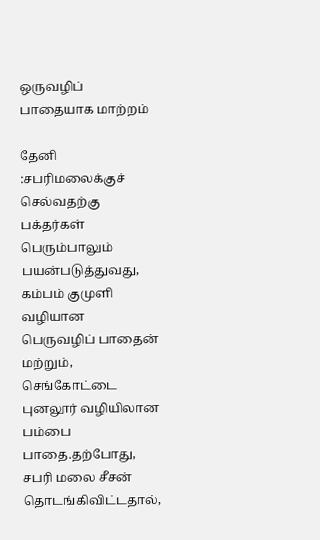ஒருவழிப் பாதையாக மாற்றம்

தேனி :சபரிமலைக்குச் செல்வதற்கு பக்தர்கள் பெரும்பாலும் பயன்படுத்துவது, கம்பம் குமுளி வழியான பெருவழிப் பாதைன் மற்றும், செங்கோட்டை புனலூர் வழியிலான பம்பை பாதை.தற்போது, சபரி மலை சீசன் தொடங்கிவிட்டதால்,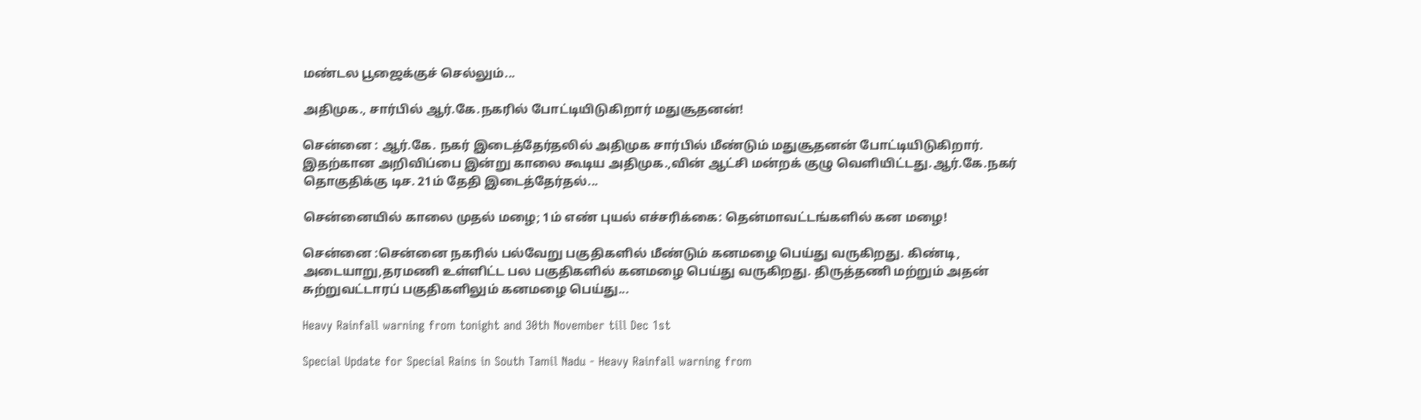மண்டல பூஜைக்குச் செல்லும்...

அதிமுக., சார்பில் ஆர்.கே.நகரில் போட்டியிடுகிறார் மதுசூதனன்!

சென்னை : ஆர்.கே. நகர் இடைத்தேர்தலில் அதிமுக சார்பில் மீண்டும் மதுசூதனன் போட்டியிடுகிறார். இதற்கான அறிவிப்பை இன்று காலை கூடிய அதிமுக.,வின் ஆட்சி மன்றக் குழு வெளியிட்டது.ஆர்.கே.நகர் தொகுதிக்கு டிச. 21ம் தேதி இடைத்தேர்தல்...

சென்னையில் காலை முதல் மழை; 1ம் எண் புயல் எச்சரிக்கை: தென்மாவட்டங்களில் கன மழை!

சென்னை :சென்னை நகரில் பல்வேறு பகுதிகளில் மீண்டும் கனமழை பெய்து வருகிறது. கிண்டி, அடையாறு,தரமணி உள்ளிட்ட பல பகுதிகளில் கனமழை பெய்து வருகிறது. திருத்தணி மற்றும் அதன் சுற்றுவட்டாரப் பகுதிகளிலும் கனமழை பெய்து...

Heavy Rainfall warning from tonight and 30th November till Dec 1st

Special Update for Special Rains in South Tamil Nadu - Heavy Rainfall warning from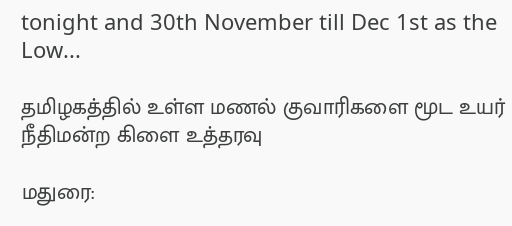tonight and 30th November till Dec 1st as the Low...

தமிழகத்தில் உள்ள மணல் குவாரிகளை மூட உயர் நீதிமன்ற கிளை உத்தரவு

மதுரை: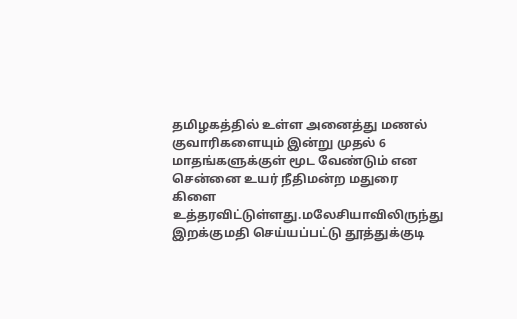தமிழகத்தில் உள்ள அனைத்து மணல் குவாரிகளையும் இன்று முதல் 6 மாதங்களுக்குள் மூட வேண்டும் என சென்னை உயர் நீதிமன்ற மதுரை கிளை உத்தரவிட்டுள்ளது.மலேசியாவிலிருந்து இறக்குமதி செய்யப்பட்டு தூத்துக்குடி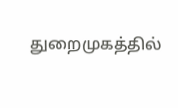துறைமுகத்தில்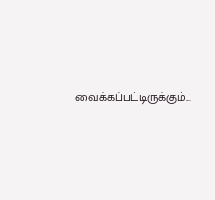வைக்கப்பட்டிருக்கும்...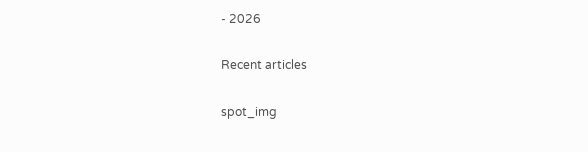- 2026

Recent articles

spot_img